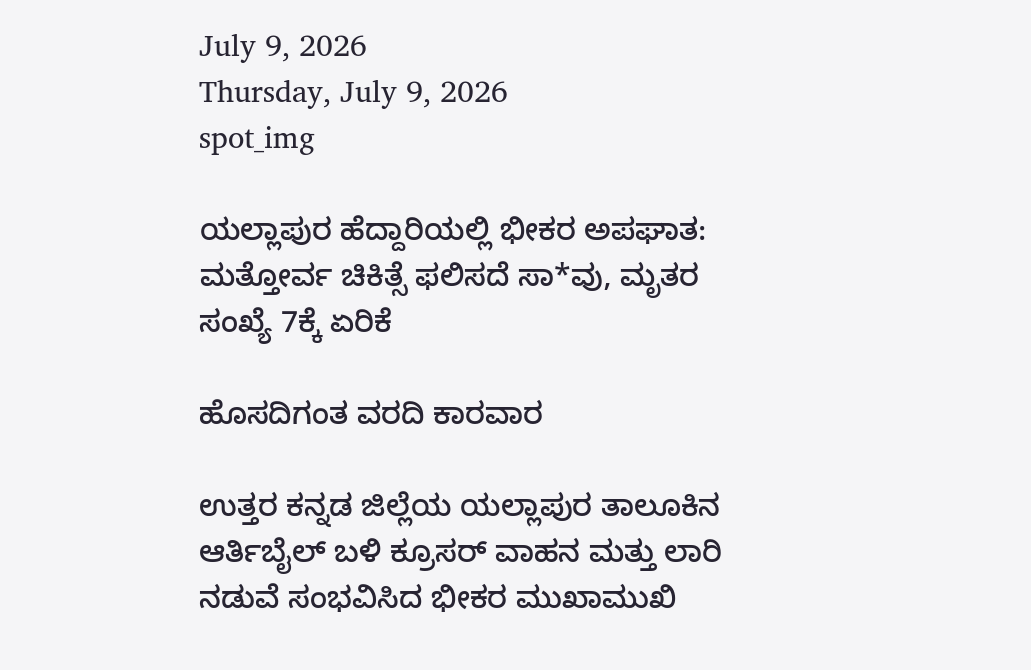July 9, 2026
Thursday, July 9, 2026
spot_img

ಯಲ್ಲಾಪುರ ಹೆದ್ದಾರಿಯಲ್ಲಿ ಭೀಕರ ಅಪಘಾತ: ಮತ್ತೋರ್ವ ಚಿಕಿತ್ಸೆ ಫಲಿಸದೆ ಸಾ*ವು, ಮೃತರ ಸಂಖ್ಯೆ 7ಕ್ಕೆ ಏರಿಕೆ

ಹೊಸದಿಗಂತ ವರದಿ ಕಾರವಾರ

ಉತ್ತರ ಕನ್ನಡ ಜಿಲ್ಲೆಯ ಯಲ್ಲಾಪುರ ತಾಲೂಕಿನ ಆರ್ತಿಬೈಲ್ ಬಳಿ ಕ್ರೂಸರ್ ವಾಹನ ಮತ್ತು ಲಾರಿ ನಡುವೆ ಸಂಭವಿಸಿದ ಭೀಕರ ಮುಖಾಮುಖಿ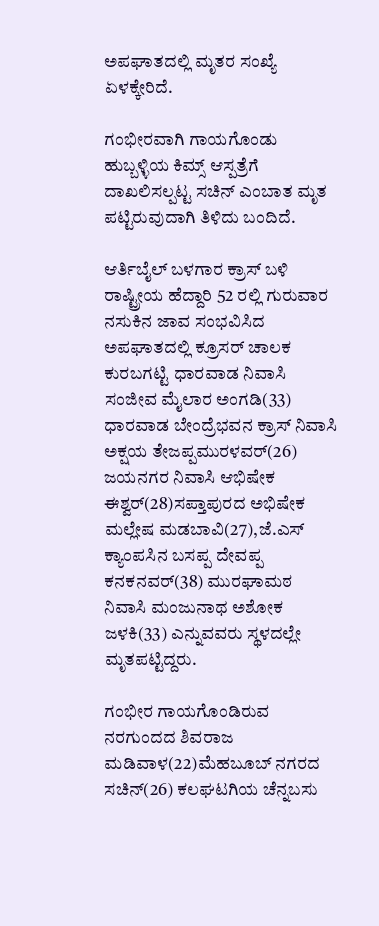ಅಪಘಾತದಲ್ಲಿ ಮೃತರ ಸಂಖ್ಯೆ ಏಳಕ್ಕೇರಿದೆ.

ಗಂಭೀರವಾಗಿ ಗಾಯಗೊಂಡು ಹುಬ್ಬಳ್ಳಿಯ ಕಿಮ್ಸ್ ಆಸ್ಪತ್ರೆಗೆ ದಾಖಲಿಸಲ್ಪಟ್ಟ ಸಚಿನ್ ಎಂಬಾತ ಮೃತ ಪಟ್ಟಿರುವುದಾಗಿ ತಿಳಿದು ಬಂದಿದೆ.

ಆರ್ತಿಬೈಲ್ ಬಳಗಾರ ಕ್ರಾಸ್ ಬಳಿ ರಾಷ್ಟ್ರೀಯ ಹೆದ್ದಾರಿ 52 ರಲ್ಲಿ ಗುರುವಾರ ನಸುಕಿನ ಜಾವ ಸಂಭವಿಸಿದ ಅಪಘಾತದಲ್ಲಿ ಕ್ರೂಸರ್ ಚಾಲಕ ಕುರಬಗಟ್ಟಿ ಧಾರವಾಡ ನಿವಾಸಿ ಸಂಜೀವ ಮೈಲಾರ ಅಂಗಡಿ(33) ಧಾರವಾಡ ಬೇಂದ್ರೆಭವನ ಕ್ರಾಸ್ ನಿವಾಸಿ ಅಕ್ಷಯ ತೇಜಪ್ಪಮುರಳವರ್(26) ಜಯನಗರ ನಿವಾಸಿ ಆಭಿಷೇಕ ಈಶ್ವರ್(28)ಸಪ್ತಾಪುರದ ಅಭಿಷೇಕ ಮಲ್ಲೇಷ ಮಡಬಾವಿ(27),ಜೆ.ಎಸ್ ಕ್ಯಾಂಪಸಿನ ಬಸಪ್ಪ ದೇವಪ್ಪ ಕನಕನವರ್(38) ಮುರಘಾಮಠ ನಿವಾಸಿ ಮಂಜುನಾಥ ಅಶೋಕ ಜಳಕಿ(33) ಎನ್ನುವವರು ಸ್ಥಳದಲ್ಲೇ ಮೃತಪಟ್ಟಿದ್ದರು.

ಗಂಭೀರ ಗಾಯಗೊಂಡಿರುವ ನರಗುಂದದ ಶಿವರಾಜ ಮಡಿವಾಳ(22)ಮೆಹಬೂಬ್ ನಗರದ ಸಚಿನ್(26) ಕಲಘಟಗಿಯ ಚೆನ್ನಬಸು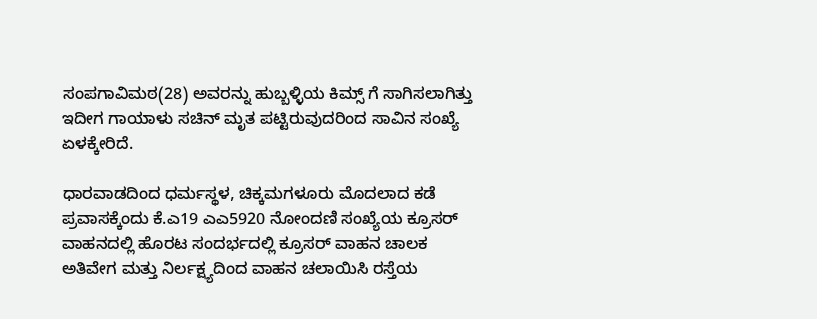ಸಂಪಗಾವಿಮಠ(28) ಅವರನ್ನು ಹುಬ್ಬಳ್ಳಿಯ ಕಿಮ್ಸ್ ಗೆ ಸಾಗಿಸಲಾಗಿತ್ತು ಇದೀಗ ಗಾಯಾಳು ಸಚಿನ್ ಮೃತ ಪಟ್ಟಿರುವುದರಿಂದ ಸಾವಿನ ಸಂಖ್ಯೆ ಏಳಕ್ಕೇರಿದೆ.

ಧಾರವಾಡದಿಂದ ಧರ್ಮಸ್ಥಳ, ಚಿಕ್ಕಮಗಳೂರು ಮೊದಲಾದ ಕಡೆ ಪ್ರವಾಸಕ್ಕೆಂದು ಕೆ.ಎ19 ಎಎ5920 ನೋಂದಣಿ ಸಂಖ್ಯೆಯ ಕ್ರೂಸರ್ ವಾಹನದಲ್ಲಿ ಹೊರಟ ಸಂದರ್ಭದಲ್ಲಿ ಕ್ರೂಸರ್ ವಾಹನ ಚಾಲಕ ಅತಿವೇಗ ಮತ್ತು ನಿರ್ಲಕ್ಷ್ಯದಿಂದ ವಾಹನ ಚಲಾಯಿಸಿ ರಸ್ತೆಯ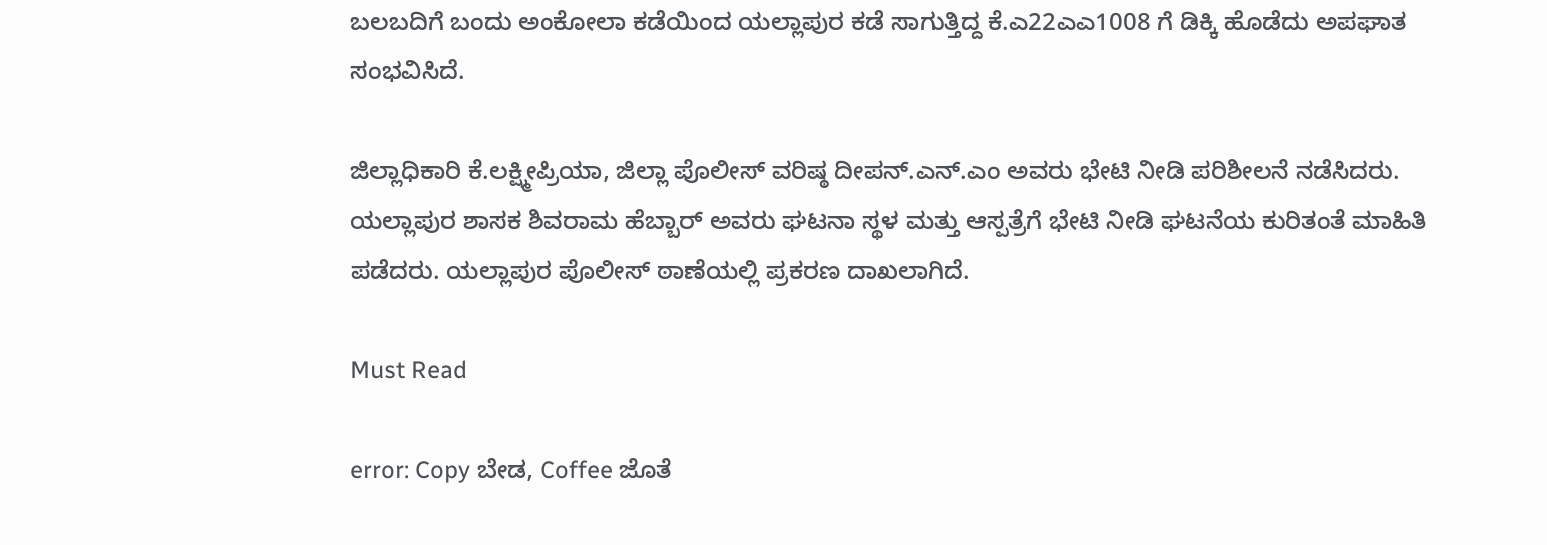ಬಲಬದಿಗೆ ಬಂದು ಅಂಕೋಲಾ ಕಡೆಯಿಂದ ಯಲ್ಲಾಪುರ ಕಡೆ ಸಾಗುತ್ತಿದ್ದ ಕೆ.ಎ22ಎಎ1008 ಗೆ ಡಿಕ್ಕಿ ಹೊಡೆದು ಅಪಘಾತ ಸಂಭವಿಸಿದೆ.

ಜಿಲ್ಲಾಧಿಕಾರಿ ಕೆ.ಲಕ್ಷ್ಮೀಪ್ರಿಯಾ, ಜಿಲ್ಲಾ ಪೊಲೀಸ್ ವರಿಷ್ಠ ದೀಪನ್.ಎನ್.ಎಂ ಅವರು ಭೇಟಿ ನೀಡಿ ಪರಿಶೀಲನೆ ನಡೆಸಿದರು. ಯಲ್ಲಾಪುರ ಶಾಸಕ ಶಿವರಾಮ ಹೆಬ್ಬಾರ್ ಅವರು ಘಟನಾ ಸ್ಥಳ ಮತ್ತು ಆಸ್ಪತ್ರೆಗೆ ಭೇಟಿ ನೀಡಿ ಘಟನೆಯ ಕುರಿತಂತೆ ಮಾಹಿತಿ ಪಡೆದರು. ಯಲ್ಲಾಪುರ ಪೊಲೀಸ್ ಠಾಣೆಯಲ್ಲಿ ಪ್ರಕರಣ ದಾಖಲಾಗಿದೆ.

Must Read

error: Copy ಬೇಡ, Coffee ಜೊತೆ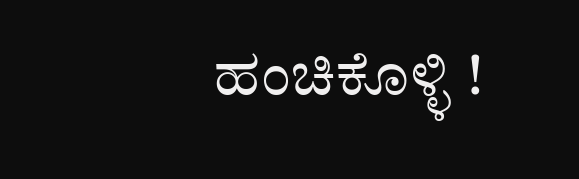ಹಂಚಿಕೊಳ್ಳಿ !